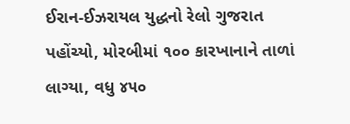ઈરાન-ઈઝરાયલ યુદ્ધનો રેલો ગુજરાત પહોંચ્યો, મોરબીમાં ૧૦૦ કારખાનાને તાળાં લાગ્યા, વધુ ૪૫૦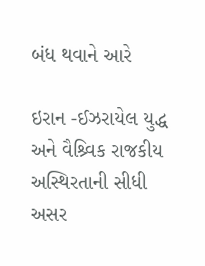બંધ થવાને આરે

ઇરાન -ઈઝરાયેલ યુદ્ધ અને વૈશ્ર્વિક રાજકીય અસ્થિરતાની સીધી અસર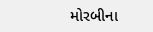મોરબીના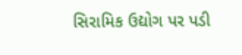સિરામિક ઉદ્યોગ પર પડી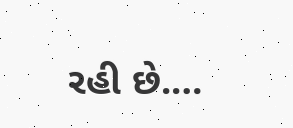રહી છે.…